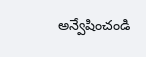అన్వేషించండి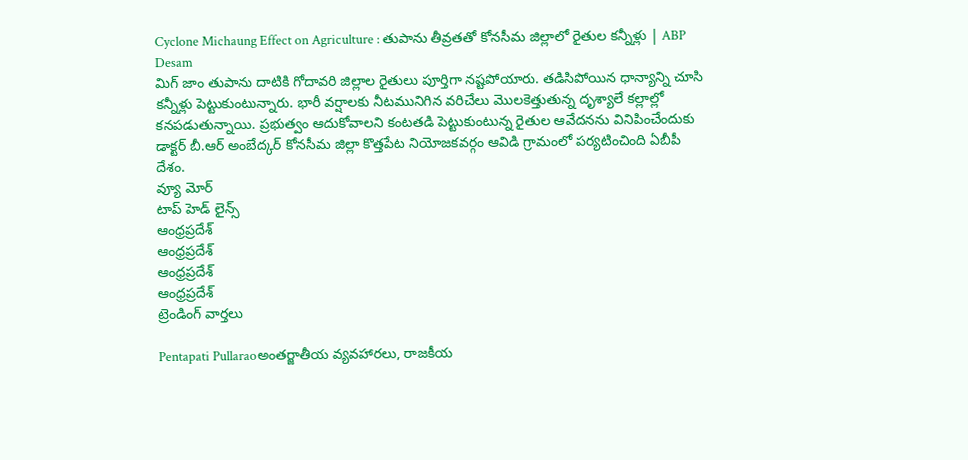Cyclone Michaung Effect on Agriculture : తుపాను తీవ్రతతో కోనసీమ జిల్లాలో రైతుల కన్నీళ్లు | ABP Desam
మిగ్ జాం తుపాను దాటికి గోదావరి జిల్లాల రైతులు పూర్తిగా నష్టపోయారు. తడిసిపోయిన ధాన్యాన్ని చూసి కన్నీళ్లు పెట్టుకుంటున్నారు. భారీ వర్షాలకు నీటమునిగిన వరిచేలు మొలకెత్తుతున్న దృశ్యాలే కల్లాల్లో కనపడుతున్నాయి. ప్రభుత్వం ఆదుకోవాలని కంటతడి పెట్టుకుంటున్న రైతుల ఆవేదనను వినిపించేందుకు డాక్టర్ బీ.ఆర్ అంబేద్కర్ కోనసీమ జిల్లా కొత్తపేట నియోజకవర్గం ఆవిడి గ్రామంలో పర్యటించింది ఏబీపీ దేశం.
వ్యూ మోర్
టాప్ హెడ్ లైన్స్
ఆంధ్రప్రదేశ్
ఆంధ్రప్రదేశ్
ఆంధ్రప్రదేశ్
ఆంధ్రప్రదేశ్
ట్రెండింగ్ వార్తలు

Pentapati Pullaraoఅంతర్జాతీయ వ్యవహారలు, రాజకీయ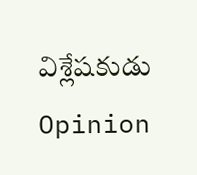విశ్లేషకుడు
Opinion